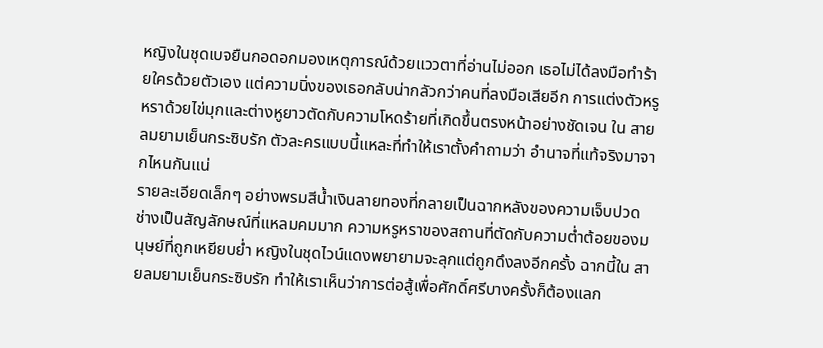หญิงในชุดเบจยืนกอดอกมองเหตุการณ์ด้วยแววตาที่อ่านไม่ออก เธอไม่ได้ลงมือทำร้ายใครด้วยตัวเอง แต่ความนิ่งของเธอกลับน่ากลัวกว่าคนที่ลงมือเสียอีก การแต่งตัวหรูหราด้วยไข่มุกและต่างหูยาวตัดกับความโหดร้ายที่เกิดขึ้นตรงหน้าอย่างชัดเจน ใน สายลมยามเย็นกระซิบรัก ตัวละครแบบนี้แหละที่ทำให้เราตั้งคำถามว่า อำนาจที่แท้จริงมาจากไหนกันแน่
รายละเอียดเล็กๆ อย่างพรมสีน้ำเงินลายทองที่กลายเป็นฉากหลังของความเจ็บปวด ช่างเป็นสัญลักษณ์ที่แหลมคมมาก ความหรูหราของสถานที่ตัดกับความต่ำต้อยของมนุษย์ที่ถูกเหยียบย่ำ หญิงในชุดไวน์แดงพยายามจะลุกแต่ถูกดึงลงอีกครั้ง ฉากนี้ใน สายลมยามเย็นกระซิบรัก ทำให้เราเห็นว่าการต่อสู้เพื่อศักดิ์ศรีบางครั้งก็ต้องแลก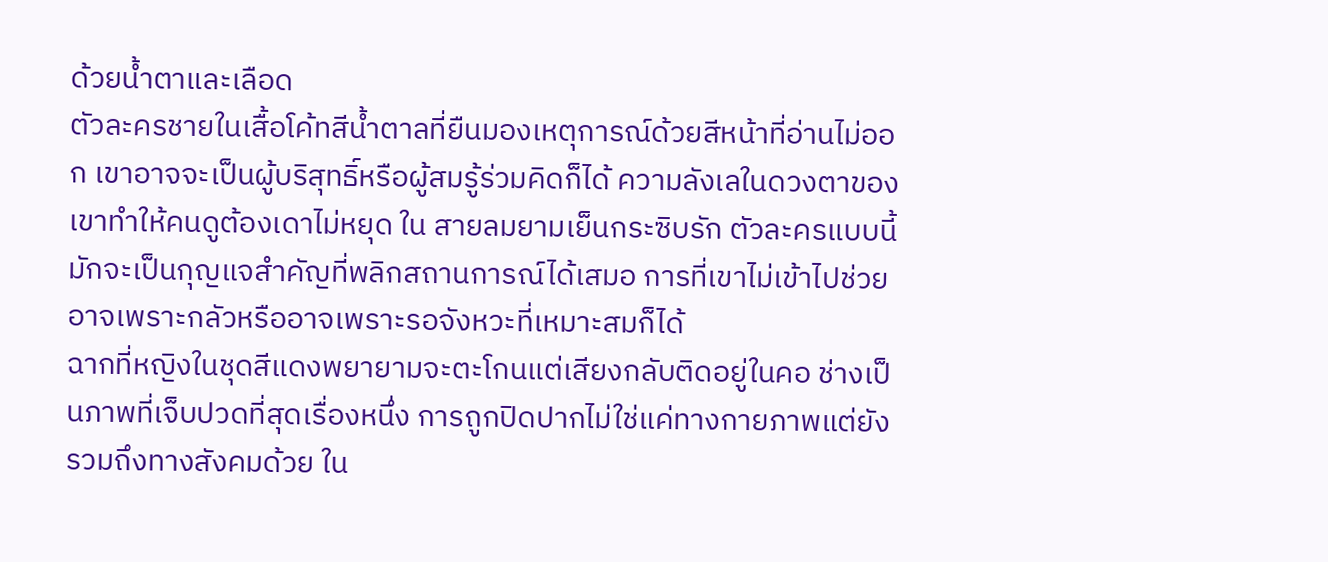ด้วยน้ำตาและเลือด
ตัวละครชายในเสื้อโค้ทสีน้ำตาลที่ยืนมองเหตุการณ์ด้วยสีหน้าที่อ่านไม่ออก เขาอาจจะเป็นผู้บริสุทธิ์หรือผู้สมรู้ร่วมคิดก็ได้ ความลังเลในดวงตาของเขาทำให้คนดูต้องเดาไม่หยุด ใน สายลมยามเย็นกระซิบรัก ตัวละครแบบนี้มักจะเป็นกุญแจสำคัญที่พลิกสถานการณ์ได้เสมอ การที่เขาไม่เข้าไปช่วยอาจเพราะกลัวหรืออาจเพราะรอจังหวะที่เหมาะสมก็ได้
ฉากที่หญิงในชุดสีแดงพยายามจะตะโกนแต่เสียงกลับติดอยู่ในคอ ช่างเป็นภาพที่เจ็บปวดที่สุดเรื่องหนึ่ง การถูกปิดปากไม่ใช่แค่ทางกายภาพแต่ยังรวมถึงทางสังคมด้วย ใน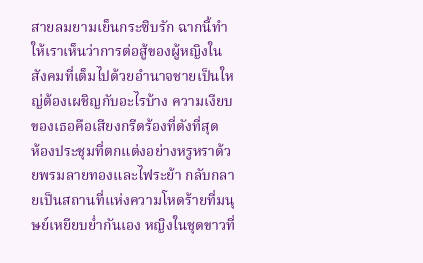สายลมยามเย็นกระซิบรัก ฉากนี้ทำให้เราเห็นว่าการต่อสู้ของผู้หญิงในสังคมที่เต็มไปด้วยอำนาจชายเป็นใหญ่ต้องเผชิญกับอะไรบ้าง ความเงียบของเธอคือเสียงกรีดร้องที่ดังที่สุด
ห้องประชุมที่ตกแต่งอย่างหรูหราด้วยพรมลายทองและไฟระย้า กลับกลายเป็นสถานที่แห่งความโหดร้ายที่มนุษย์เหยียบย่ำกันเอง หญิงในชุดขาวที่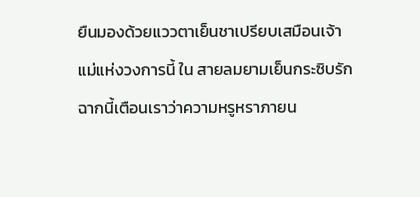ยืนมองด้วยแววตาเย็นชาเปรียบเสมือนเจ้าแม่แห่งวงการนี้ ใน สายลมยามเย็นกระซิบรัก ฉากนี้เตือนเราว่าความหรูหราภายน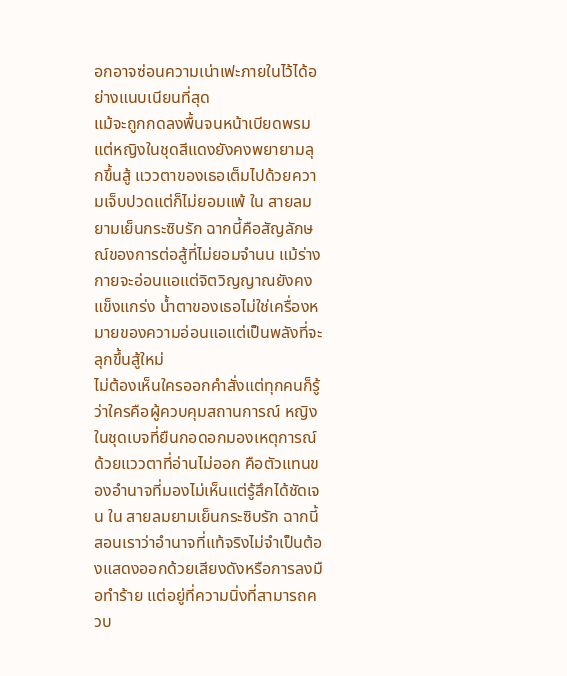อกอาจซ่อนความเน่าเฟะภายในไว้ได้อย่างแนบเนียนที่สุด
แม้จะถูกกดลงพื้นจนหน้าเบียดพรม แต่หญิงในชุดสีแดงยังคงพยายามลุกขึ้นสู้ แววตาของเธอเต็มไปด้วยความเจ็บปวดแต่ก็ไม่ยอมแพ้ ใน สายลมยามเย็นกระซิบรัก ฉากนี้คือสัญลักษณ์ของการต่อสู้ที่ไม่ยอมจำนน แม้ร่างกายจะอ่อนแอแต่จิตวิญญาณยังคงแข็งแกร่ง น้ำตาของเธอไม่ใช่เครื่องหมายของความอ่อนแอแต่เป็นพลังที่จะลุกขึ้นสู้ใหม่
ไม่ต้องเห็นใครออกคำสั่งแต่ทุกคนก็รู้ว่าใครคือผู้ควบคุมสถานการณ์ หญิงในชุดเบจที่ยืนกอดอกมองเหตุการณ์ด้วยแววตาที่อ่านไม่ออก คือตัวแทนของอำนาจที่มองไม่เห็นแต่รู้สึกได้ชัดเจน ใน สายลมยามเย็นกระซิบรัก ฉากนี้สอนเราว่าอำนาจที่แท้จริงไม่จำเป็นต้องแสดงออกด้วยเสียงดังหรือการลงมือทำร้าย แต่อยู่ที่ความนิ่งที่สามารถควบ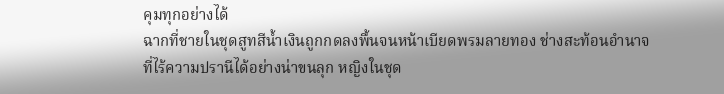คุมทุกอย่างได้
ฉากที่ชายในชุดสูทสีน้ำเงินถูกกดลงพื้นจนหน้าเบียดพรมลายทอง ช่างสะท้อนอำนาจที่ไร้ความปรานีได้อย่างน่าขนลุก หญิงในชุด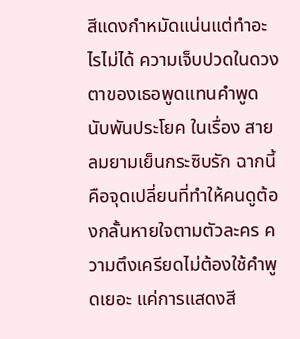สีแดงกำหมัดแน่นแต่ทำอะไรไม่ได้ ความเจ็บปวดในดวงตาของเธอพูดแทนคำพูดนับพันประโยค ในเรื่อง สายลมยามเย็นกระซิบรัก ฉากนี้คือจุดเปลี่ยนที่ทำให้คนดูต้องกลั้นหายใจตามตัวละคร ความตึงเครียดไม่ต้องใช้คำพูดเยอะ แค่การแสดงสี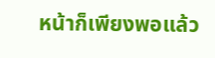หน้าก็เพียงพอแล้ว